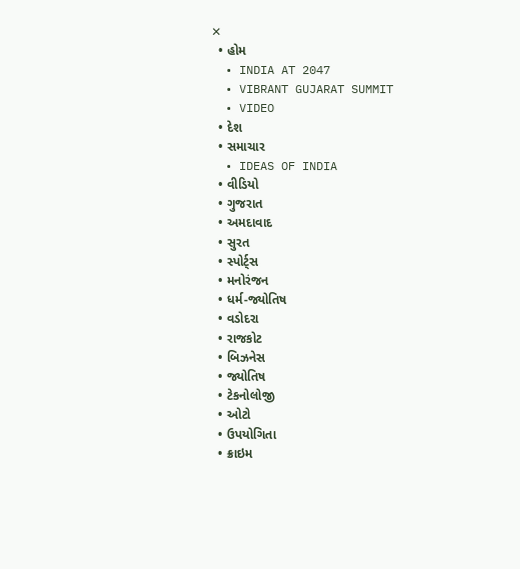✕
  • હોમ
  • INDIA AT 2047
  • VIBRANT GUJARAT SUMMIT
  • VIDEO
  • દેશ
  • સમાચાર
  • IDEAS OF INDIA
  • વીડિયો
  • ગુજરાત
  • અમદાવાદ
  • સુરત
  • સ્પોર્ટ્સ
  • મનોરંજન
  • ધર્મ-જ્યોતિષ
  • વડોદરા
  • રાજકોટ
  • બિઝનેસ
  • જ્યોતિષ
  • ટેકનોલોજી
  • ઓટો
  • ઉપયોગિતા
  • ક્રાઇમ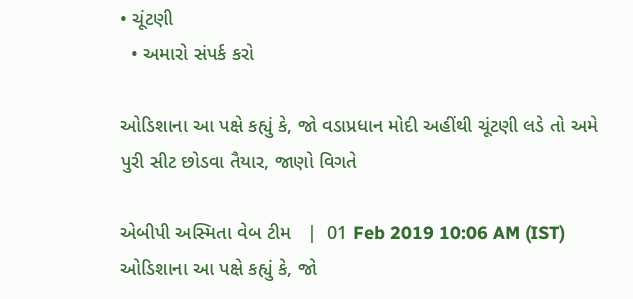• ચૂંટણી
  • અમારો સંપર્ક કરો

ઓડિશાના આ પક્ષે કહ્યું કે, જો વડાપ્રધાન મોદી અહીંથી ચૂંટણી લડે તો અમે પુરી સીટ છોડવા તૈયાર, જાણો વિગતે

એબીપી અસ્મિતા વેબ ટીમ   |  01 Feb 2019 10:06 AM (IST)
ઓડિશાના આ પક્ષે કહ્યું કે, જો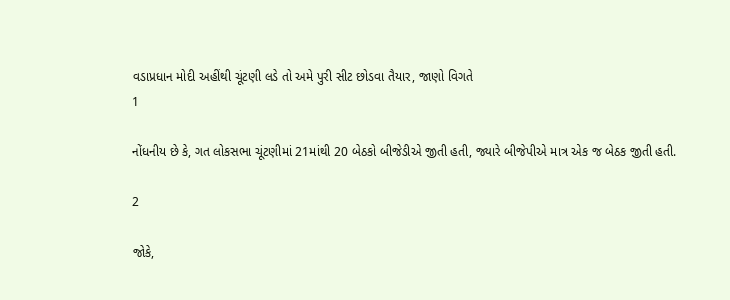વડાપ્રધાન મોદી અહીંથી ચૂંટણી લડે તો અમે પુરી સીટ છોડવા તૈયાર, જાણો વિગતે
1

નોંધનીય છે કે, ગત લોકસભા ચૂંટણીમાં 21માંથી 20 બેઠકો બીજેડીએ જીતી હતી, જ્યારે બીજેપીએ માત્ર એક જ બેઠક જીતી હતી.

2

જોકે,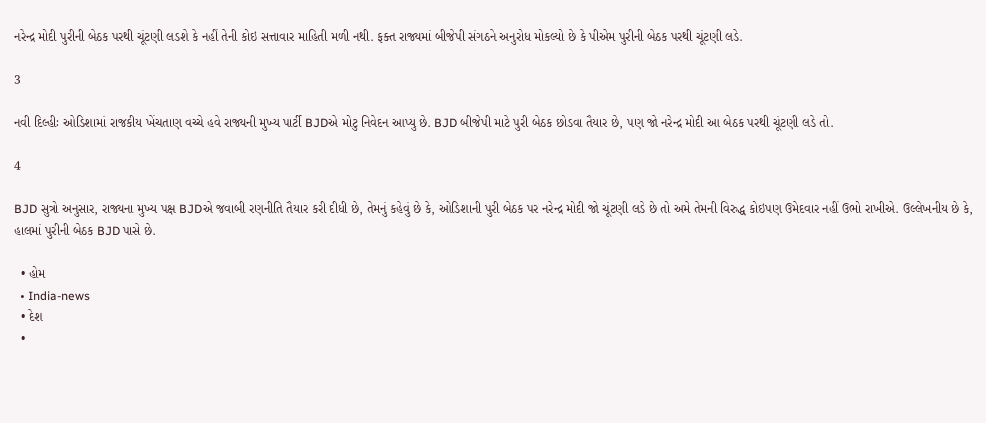નરેન્દ્ર મોદી પુરીની બેઠક પરથી ચૂંટણી લડશે કે નહીં તેની કોઇ સત્તાવાર માહિતી મળી નથી. ફક્ત રાજ્યમાં બીજેપી સંગઠને અનુરોધ મોકલ્યો છે કે પીએમ પુરીની બેઠક પરથી ચૂંટણી લડે.

3

નવી દિલ્હીઃ ઓડિશામાં રાજકીય ખેંચતાણ વચ્ચે હવે રાજ્યની મુખ્ય પાર્ટી BJDએ મોટુ નિવેદન આપ્યુ છે. BJD બીજેપી માટે પુરી બેઠક છોડવા તૈયાર છે, પણ જો નરેન્દ્ર મોદી આ બેઠક પરથી ચૂંટણી લડે તો.

4

BJD સુત્રો અનુસાર, રાજ્યના મુખ્ય પક્ષ BJDએ જવાબી રણનીતિ તૈયાર કરી દીધી છે, તેમનું કહેવું છે કે, ઓડિશાની પુરી બેઠક પર નરેન્દ્ર મોદી જો ચૂંટણી લડે છે તો અમે તેમની વિરુદ્ધ કોઇપણ ઉમેદવાર નહીં ઉભો રાખીએ. ઉલ્લેખનીય છે કે, હાલમાં પુરીની બેઠક BJD પાસે છે.

  • હોમ
  • India-news
  • દેશ
  •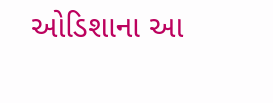ઓડિશાના આ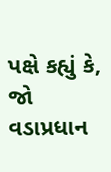પક્ષે કહ્યું કે, જો વડાપ્રધાન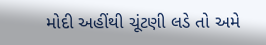મોદી અહીંથી ચૂંટણી લડે તો અમે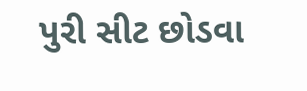પુરી સીટ છોડવા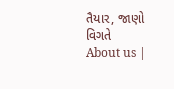તૈયાર, જાણો વિગતે
About us |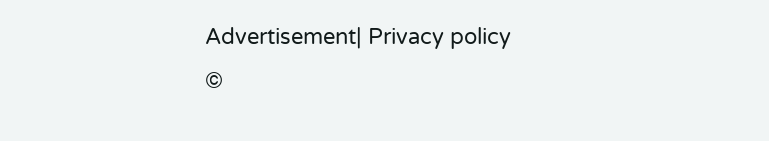Advertisement| Privacy policy
©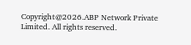Copyright@2026.ABP Network Private Limited. All rights reserved.